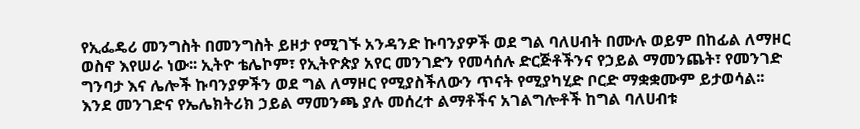የኢፌዴሪ መንግስት በመንግስት ይዞታ የሚገኙ አንዳንድ ኩባንያዎች ወደ ግል ባለሀብት በሙሉ ወይም በከፊል ለማዞር ወስኖ እየሠራ ነው፡፡ ኢትዮ ቴሌኮም፣ የኢትዮጵያ አየር መንገድን የመሳሰሉ ድርጅቶችንና የኃይል ማመንጨት፣ የመንገድ ግንባታ እና ሌሎች ኩባንያዎችን ወደ ግል ለማዞር የሚያስችለውን ጥናት የሚያካሂድ ቦርድ ማቋቋሙም ይታወሳል፡፡
እንደ መንገድና የኤሌክትሪክ ኃይል ማመንጫ ያሉ መሰረተ ልማቶችና አገልግሎቶች ከግል ባለሀብቱ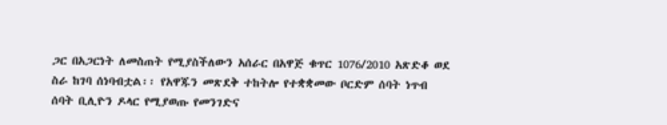ጋር በአጋርነት ለመስጠት የሚያስችለውን አሰራር በአዋጅ ቁጥር 1076/2010 አጽድቆ ወደ ስራ ከገባ ሰነባብቷል፡፡ የአዋጁን መጽደቅ ተከትሎ የተቋቋመው ቦርድም ሰባት ነጥብ ሰባት ቢሊዮን ዶላር የሚያወጡ የመንገድና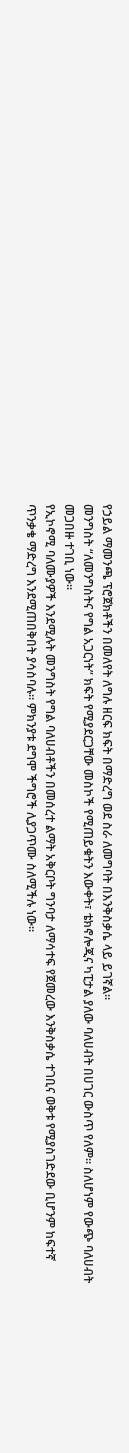የኃይል ማመንጫ ፕሮጀክቶችን በመለየት ለግሉ ዘርፍ ክፍት በማድረግ ወደ ስራ ለመግባት በእንቅስቃሴ ላይ ይገኛል።
መንግስት “ለመንግስትና የግል አጋርነት” ክፍት የሚያደርጋቸው መስኮች የሚጠይቁትን እውቀት፣ ቴክኖሎጂና ካፒታል ያለው ባለሀብት በሀገር ውስጥ የለም፡፡ ስለሆነም የውጭ ባለሀብት መጋበዙ ተገቢ ነው፡፡
የኢኮኖሚ ባለሙያዎች እንደሚሉት መንግስት የግል ባለሀብቶችን በመሰረተ ልማት አቅርቦት ግንባታ ለማሳተፍ የጀመረው እንቅስቃሴ ተገቢና ወቅቱ የሚያስገድደው ቢሆንም ከፍተኛ ጥንቃቄ ማድረግ እንደሚጠበቅበት ያሳስባሉ። ምክንያቱ ደግሞ ችግሮች ሊያጋጥሙ ስለሚችሉ ነው፡፡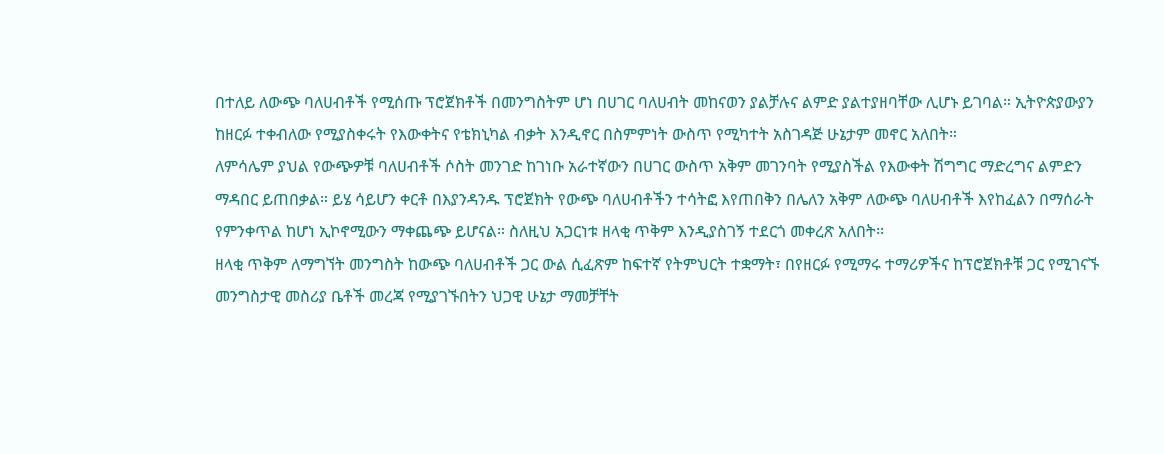በተለይ ለውጭ ባለሀብቶች የሚሰጡ ፕሮጀክቶች በመንግስትም ሆነ በሀገር ባለሀብት መከናወን ያልቻሉና ልምድ ያልተያዘባቸው ሊሆኑ ይገባል። ኢትዮጵያውያን ከዘርፉ ተቀብለው የሚያስቀሩት የእውቀትና የቴክኒካል ብቃት እንዲኖር በስምምነት ውስጥ የሚካተት አስገዳጅ ሁኔታም መኖር አለበት።
ለምሳሌም ያህል የውጭዎቹ ባለሀብቶች ሶስት መንገድ ከገነቡ አራተኛውን በሀገር ውስጥ አቅም መገንባት የሚያስችል የእውቀት ሽግግር ማድረግና ልምድን ማዳበር ይጠበቃል። ይሄ ሳይሆን ቀርቶ በእያንዳንዱ ፕሮጀክት የውጭ ባለሀብቶችን ተሳትፎ እየጠበቅን በሌለን አቅም ለውጭ ባለሀብቶች እየከፈልን በማሰራት የምንቀጥል ከሆነ ኢኮኖሚውን ማቀጨጭ ይሆናል። ስለዚህ አጋርነቱ ዘላቂ ጥቅም እንዲያስገኝ ተደርጎ መቀረጽ አለበት፡፡
ዘላቂ ጥቅም ለማግኘት መንግስት ከውጭ ባለሀብቶች ጋር ውል ሲፈጽም ከፍተኛ የትምህርት ተቋማት፣ በየዘርፉ የሚማሩ ተማሪዎችና ከፕሮጀክቶቹ ጋር የሚገናኙ መንግስታዊ መስሪያ ቤቶች መረጃ የሚያገኙበትን ህጋዊ ሁኔታ ማመቻቸት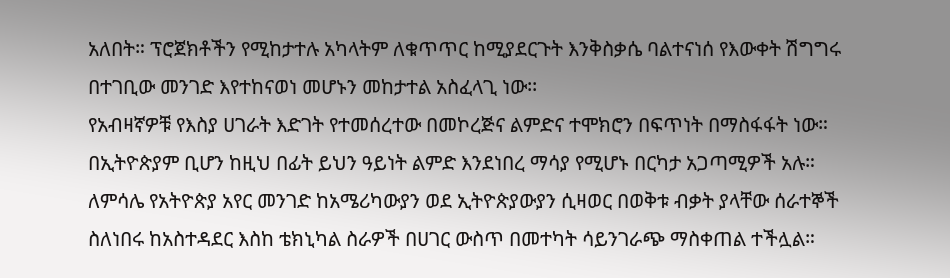አለበት። ፕሮጀክቶችን የሚከታተሉ አካላትም ለቁጥጥር ከሚያደርጉት እንቅስቃሴ ባልተናነሰ የእውቀት ሽግግሩ በተገቢው መንገድ እየተከናወነ መሆኑን መከታተል አስፈላጊ ነው፡፡
የአብዛኛዎቹ የእስያ ሀገራት እድገት የተመሰረተው በመኮረጅና ልምድና ተሞክሮን በፍጥነት በማስፋፋት ነው። በኢትዮጵያም ቢሆን ከዚህ በፊት ይህን ዓይነት ልምድ እንደነበረ ማሳያ የሚሆኑ በርካታ አጋጣሚዎች አሉ።
ለምሳሌ የአትዮጵያ አየር መንገድ ከአሜሪካውያን ወደ ኢትዮጵያውያን ሲዛወር በወቅቱ ብቃት ያላቸው ሰራተኞች ስለነበሩ ከአስተዳደር እስከ ቴክኒካል ስራዎች በሀገር ውስጥ በመተካት ሳይንገራጭ ማስቀጠል ተችሏል።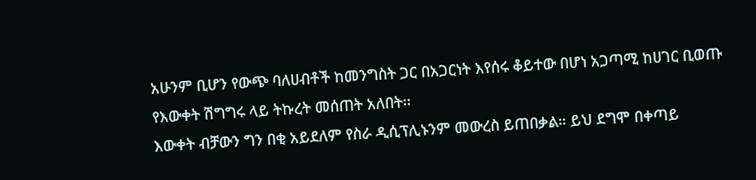አሁንም ቢሆን የውጭ ባለሀብቶች ከመንግስት ጋር በአጋርነት እየሰሩ ቆይተው በሆነ አጋጣሚ ከሀገር ቢወጡ የእውቀት ሽግግሩ ላይ ትኩረት መሰጠት አለበት፡፡
እውቀት ብቻውን ግን በቂ አይደለም የስራ ዲሲፕሊኑንም መውረስ ይጠበቃል። ይህ ደግሞ በቀጣይ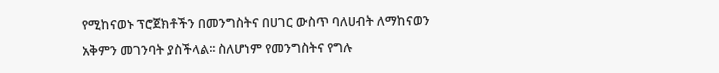የሚከናወኑ ፕሮጀክቶችን በመንግስትና በሀገር ውስጥ ባለሀብት ለማከናወን አቅምን መገንባት ያስችላል፡፡ ስለሆነም የመንግስትና የግሉ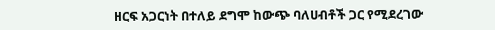ዘርፍ አጋርነት በተለይ ደግሞ ከውጭ ባለሀብቶች ጋር የሚደረገው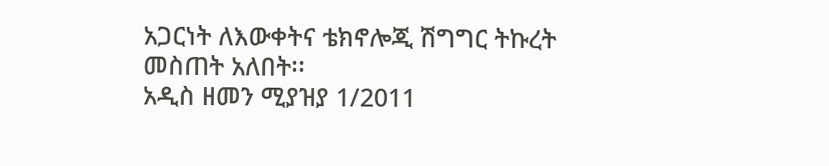አጋርነት ለእውቀትና ቴክኖሎጂ ሽግግር ትኩረት መስጠት አለበት፡፡
አዲስ ዘመን ሚያዝያ 1/2011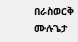በራስወርቅ ሙሉጌታ